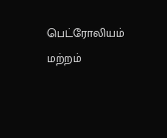பெட்ரோலியம் மற்றம்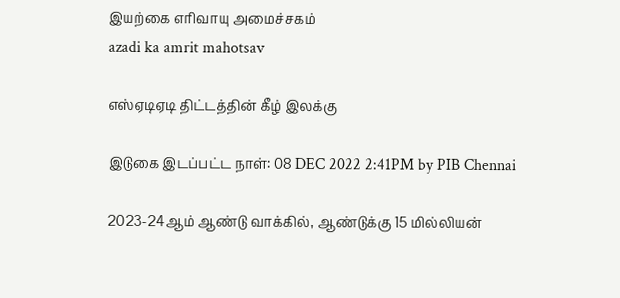இயற்கை எரிவாயு அமைச்சகம்
azadi ka amrit mahotsav

எஸ்ஏடிஏடி திட்டத்தின் கீழ் இலக்கு

இடுகை இடப்பட்ட நாள்: 08 DEC 2022 2:41PM by PIB Chennai

2023-24ஆம் ஆண்டு வாக்கில், ஆண்டுக்கு 15 மில்லியன்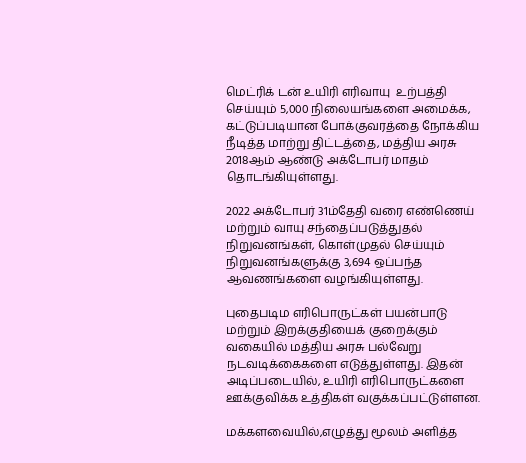மெட்ரிக் டன் உயிரி எரிவாயு  உற்பத்தி செய்யும் 5,000 நிலையங்களை அமைக்க, கட்டுப்படியான போக்குவரத்தை நோக்கிய நீடித்த மாற்று திட்டத்தை, மத்திய அரசு 2018ஆம் ஆண்டு அக்டோபர் மாதம் தொடங்கியுள்ளது.

2022 அக்டோபர் 31ம்தேதி வரை எண்ணெய் மற்றும் வாயு சந்தைப்படுத்துதல் நிறுவனங்கள், கொள்முதல் செய்யும் நிறுவனங்களுக்கு 3,694 ஒப்பந்த ஆவணங்களை வழங்கியுள்ளது.

புதைபடிம எரிபொருட்கள் பயன்பாடு மற்றும் இறக்குதியைக் குறைக்கும் வகையில் மத்திய அரசு பல்வேறு நடவடிக்கைகளை எடுத்துள்ளது. இதன் அடிப்படையில், உயிரி எரிபொருட்களை ஊக்குவிக்க உத்திகள் வகுக்கப்பட்டுள்ளன.

மக்களவையில்,எழுத்து மூலம் அளித்த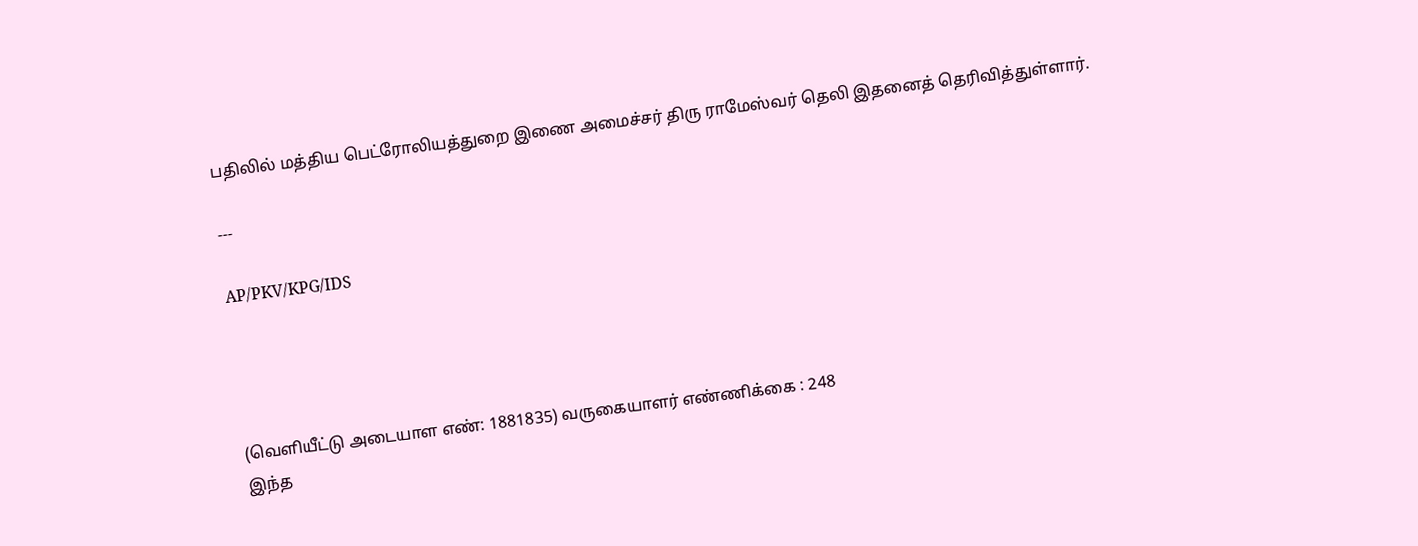பதிலில் மத்திய பெட்ரோலியத்துறை இணை அமைச்சர் திரு ராமேஸ்வர் தெலி இதனைத் தெரிவித்துள்ளார்.

---

AP/PKV/KPG/IDS




(வெளியீட்டு அடையாள எண்: 1881835) வருகையாளர் எண்ணிக்கை : 248
இந்த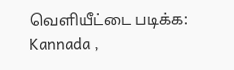வெளியீட்டை படிக்க: Kannada ,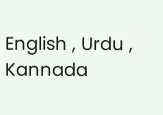English , Urdu , Kannada